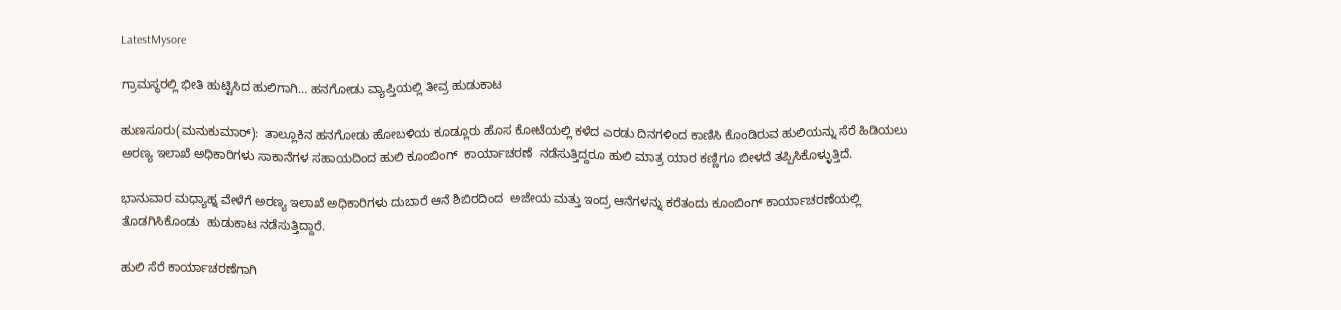LatestMysore

ಗ್ರಾಮಸ್ಥರಲ್ಲಿ ಭೀತಿ ಹುಟ್ಟಿಸಿದ ಹುಲಿಗಾಗಿ… ಹನಗೋಡು ವ್ಯಾಪ್ತಿಯಲ್ಲಿ ತೀವ್ರ ಹುಡುಕಾಟ

ಹುಣಸೂರು(ಮನುಕುಮಾರ್):  ತಾಲ್ಲೂಕಿನ ಹನಗೋಡು ಹೋಬಳಿಯ ಕೂಡ್ಲೂರು ಹೊಸ ಕೋಟೆಯಲ್ಲಿ ಕಳೆದ ಎರಡು ದಿನಗಳಿಂದ ಕಾಣಿಸಿ ಕೊಂಡಿರುವ ಹುಲಿಯನ್ನು ಸೆರೆ ಹಿಡಿಯಲು ಅರಣ್ಯ ಇಲಾಖೆ ಅಧಿಕಾರಿಗಳು ಸಾಕಾನೆಗಳ ಸಹಾಯದಿಂದ ಹುಲಿ ಕೂಂಬಿಂಗ್  ಕಾರ್ಯಾಚರಣೆ  ನಡೆಸುತ್ತಿದ್ದರೂ ಹುಲಿ ಮಾತ್ರ ಯಾರ ಕಣ್ಣಿಗೂ ಬೀಳದೆ ತಪ್ಪಿಸಿಕೊಳ್ಳುತ್ತಿದೆ.

ಭಾನುವಾರ ಮಧ್ಯಾಹ್ನ ವೇಳೆಗೆ ಅರಣ್ಯ ಇಲಾಖೆ ಅಧಿಕಾರಿಗಳು ದುಬಾರೆ ಆನೆ ಶಿಬಿರದಿಂದ  ಅಜೇಯ ಮತ್ತು ಇಂದ್ರ ಆನೆಗಳನ್ನು ಕರೆತಂದು ಕೂಂಬಿಂಗ್ ಕಾರ್ಯಾಚರಣೆಯಲ್ಲಿ ತೊಡಗಿಸಿಕೊಂಡು  ಹುಡುಕಾಟ ನಡೆಸುತ್ತಿದ್ದಾರೆ.

ಹುಲಿ ಸೆರೆ ಕಾರ್ಯಾಚರಣೆಗಾಗಿ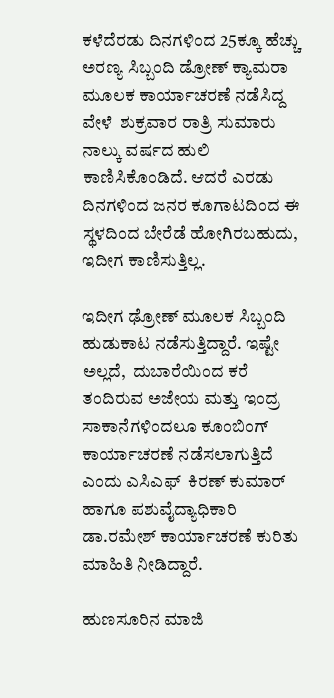ಕಳೆದೆರಡು ದಿನಗಳಿಂದ 25ಕ್ಕೂ ಹೆಚ್ಚು ಅರಣ್ಯ ಸಿಬ್ಬಂದಿ ಡ್ರೋಣ್ ಕ್ಯಾಮರಾ ಮೂಲಕ ಕಾರ್ಯಾಚರಣೆ ನಡೆಸಿದ್ದ ವೇಳೆ  ಶುಕ್ರವಾರ ರಾತ್ರಿ ಸುಮಾರು ನಾಲ್ಕು ವರ್ಷದ ಹುಲಿ ಕಾಣಿಸಿಕೊಂಡಿದೆ. ಆದರೆ ಎರಡು ದಿನಗಳಿಂದ ಜನರ ಕೂಗಾಟದಿಂದ ಈ ಸ್ಥಳದಿಂದ ಬೇರೆಡೆ ಹೋಗಿರಬಹುದು, ಇದೀಗ ಕಾಣಿಸುತ್ತಿಲ್ಲ.

ಇದೀಗ ಢ್ರೋಣ್ ಮೂಲಕ ಸಿಬ್ಬಂದಿ ಹುಡುಕಾಟ ನಡೆಸುತ್ತಿದ್ದಾರೆ. ಇಷ್ಟೇ ಅಲ್ಲದೆ,  ದುಬಾರೆಯಿಂದ ಕರೆ ತಂದಿರುವ ಅಜೇಯ ಮತ್ತು ಇಂದ್ರ  ಸಾಕಾನೆಗಳಿಂದಲೂ ಕೂಂಬಿಂಗ್ ಕಾರ್ಯಾಚರಣೆ ನಡೆಸಲಾಗುತ್ತಿದೆ ಎಂದು ಎಸಿಎಫ್  ಕಿರಣ್‌ ಕುಮಾ‌ರ್ ಹಾಗೂ ಪಶುವೈದ್ಯಾಧಿಕಾರಿ ಡಾ.ರಮೇಶ್ ಕಾರ್ಯಾಚರಣೆ ಕುರಿತು ಮಾಹಿತಿ ನೀಡಿದ್ದಾರೆ.

ಹುಣಸೂರಿನ ಮಾಜಿ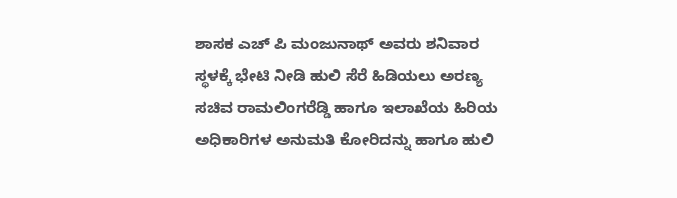ಶಾಸಕ ಎಚ್ ಪಿ ಮಂಜುನಾಥ್ ಅವರು ಶನಿವಾರ ಸ್ಥಳಕ್ಕೆ ಭೇಟಿ ನೀಡಿ ಹುಲಿ ಸೆರೆ ಹಿಡಿಯಲು ಅರಣ್ಯ ಸಚಿವ ರಾಮಲಿಂಗರೆಡ್ಡಿ ಹಾಗೂ ಇಲಾಖೆಯ ಹಿರಿಯ ಅಧಿಕಾರಿಗಳ ಅನುಮತಿ ಕೋರಿದನ್ನು ಹಾಗೂ ಹುಲಿ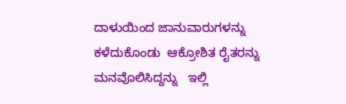ದಾಳುಯಿಂದ ಜಾನುವಾರುಗಳನ್ನು ಕಳೆದುಕೊಂಡು  ಆಕ್ರೋಶಿತ ರೈತರನ್ನು ಮನವೊಲಿಸಿದ್ದನ್ನು   ಇಲ್ಲಿ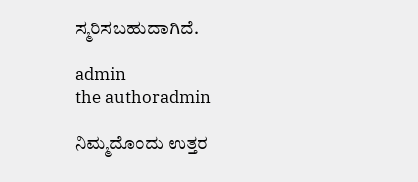ಸ್ಮರಿಸಬಹುದಾಗಿದೆ.

admin
the authoradmin

ನಿಮ್ಮದೊಂದು ಉತ್ತರ